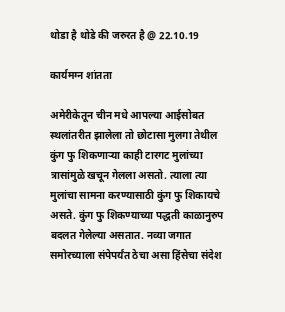थोडा है थोडे की जरुरत है @ 22.10.19

कार्यमग्न शांतता

अमेरीकेतून चीन मधे आपल्या आईसोबत स्थलांतरीत झालेला तो छोटासा मुलगा तेथील कुंग फु शिकणाऱ्या काही टारगट मुलांच्या त्रासांमुळे खचून गेलला असतो. त्याला त्या मुलांचा सामना करण्यासाठी कुंग फु शिकायचे असते. कुंग फु शिकण्याच्या पद्धती काळानुरुप बदलत गेलेल्या असतात. नव्या जगात समोरच्याला संपेपर्यंत ठेचा असा हिंसेचा संदेश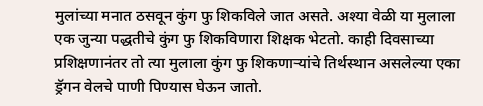मुलांच्या मनात ठसवून कुंग फु शिकविले जात असते. अश्या वेळी या मुलाला एक जुन्या पद्धतीचे कुंग फु शिकविणारा शिक्षक भेटतो. काही दिवसाच्या प्रशिक्षणानंतर तो त्या मुलाला कुंग फु शिकणाऱ्यांचे तिर्थस्थान असलेल्या एका ड्रॅगन वेलचे पाणी पिण्यास घेऊन जातो.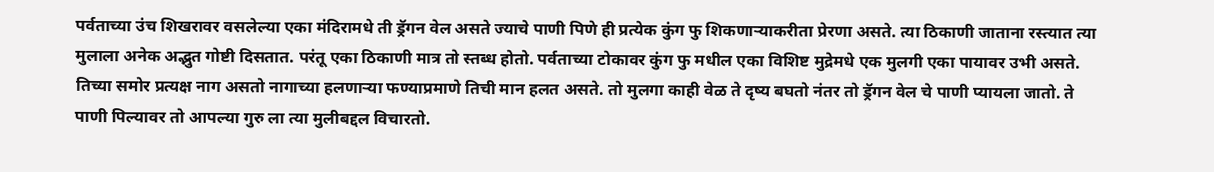पर्वताच्या उंच शिखरावर वसलेल्या एका मंदिरामधे ती ड्रॅगन वेल असते ज्याचे पाणी पिणे ही प्रत्येक कुंग फु शिकणाऱ्याकरीता प्रेरणा असते. त्या ठिकाणी जाताना रस्त्यात त्या मुलाला अनेक अद्भुत गोष्टी दिसतात. परंतू एका ठिकाणी मात्र तो स्तब्ध होतो. पर्वताच्या टोकावर कुंग फु मधील एका विशिष्ट मुद्रेमधे एक मुलगी एका पायावर उभी असते. तिच्या समोर प्रत्यक्ष नाग असतो नागाच्या हलणाऱ्या फण्याप्रमाणे तिची मान हलत असते. तो मुलगा काही वेळ ते दृष्य बघतो नंतर तो ड्रॅगन वेल चे पाणी प्यायला जातो. ते पाणी पिल्यावर तो आपल्या गुरु ला त्या मुलीबद्दल विचारतो.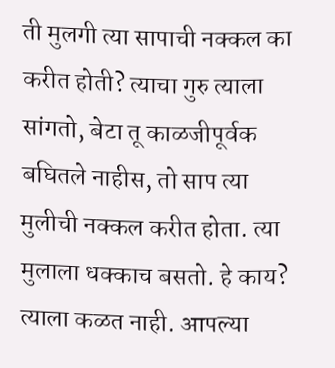ती मुलगी त्या सापाची नक्कल का करीत होती? त्याचा गुरु त्याला सांगतो, बेटा तू काळजीपूर्वक बघितले नाहीस, तो साप त्या मुलीची नक्कल करीत होता. त्या मुलाला धक्काच बसतो. हे काय? त्याला कळत नाही. आपल्या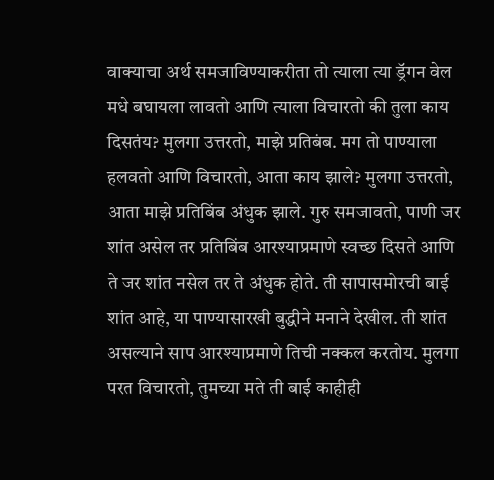वाक्याचा अर्थ समजाविण्याकरीता तो त्याला त्या ड्रॅगन वेल मधे बघायला लावतो आणि त्याला विचारतो की तुला काय दिसतंय? मुलगा उत्तरतो, माझे प्रतिबंब. मग तो पाण्याला हलवतो आणि विचारतो, आता काय झाले? मुलगा उत्तरतो, आता माझे प्रतिबिंब अंधुक झाले. गुरु समजावतो, पाणी जर शांत असेल तर प्रतिबिंब आरश्याप्रमाणे स्वच्छ दिसते आणि ते जर शांत नसेल तर ते अंधुक होते. ती सापासमोरची बाई शांत आहे, या पाण्यासारखी बुद्धीने मनाने देखील. ती शांत असल्याने साप आरश्याप्रमाणे तिची नक्कल करतोय. मुलगा परत विचारतो, तुमच्या मते ती बाई काहीही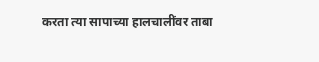करता त्या सापाच्या हालचालींवर ताबा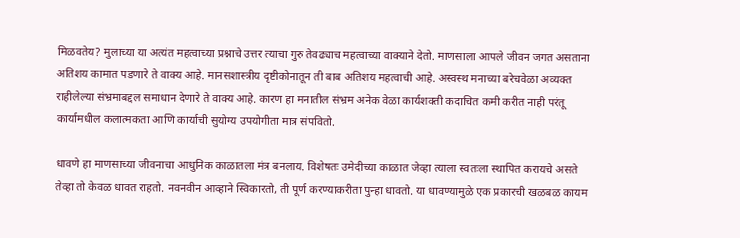मिळवतेय? मुलाच्या या अत्यंत महत्वाच्या प्रश्नाचे उत्तर त्याचा गुरु तेवढ्याच महत्वाच्या वाक्याने देतो. माणसाला आपले जीवन जगत असताना अतिशय कामात पडणारे ते वाक्य आहे. मानसशास्त्रीय दृष्टीकोनातून ती बाब अतिशय महत्वाची आहे. अस्वस्थ मनाच्या बरेचवेळा अव्यक्त राहीलेल्या संभ्रमाबद्दल समाधान देणारे ते वाक्य आहे. कारण हा मनातील संभ्रम अनेक वेळा कार्यशक्ती कदाचित कमी करीत नाही परंतू कार्यामधील कलात्मकता आणि कार्याची सुयोग्य उपयोगीता मात्र संपवितो.

धावणे हा माणसाच्या जीवनाचा आधुनिक काळातला मंत्र बनलाय. विशेषतः उमेदीच्या काळात जेव्हा त्याला स्वतःला स्थापित करायचे असते तेव्हा तो केवळ धावत राहतो. नवनवीन आव्हाने स्विकारतो, ती पूर्ण करण्याकरीता पुन्हा धावतो. या धावण्यामुळे एक प्रकारची खळबळ कायम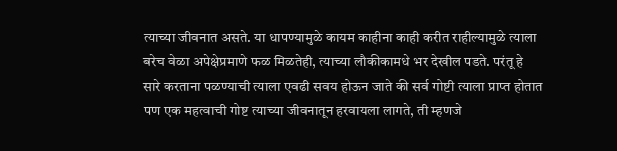त्याच्या जीवनात असते. या धापण्यामुळे कायम काहीना काही करीत राहील्यामुळे त्याला बरेच वेळा अपेक्षेप्रमाणे फळ मिळतेही, त्याच्या लौकीकामधे भर देखील पडते. परंतू हे सारे करताना पळण्याची त्याला एवढी सवय होऊन जाते की सर्व गोष्टी त्याला प्राप्त होतात पण एक महत्वाची गोष्ट त्याच्या जीवनातून हरवायला लागते, ती म्हणजे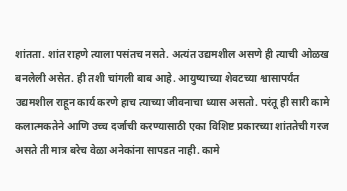शांतता. शांत राहणे त्याला पसंतच नसते. अत्यंत उद्यमशील असणे ही त्याची ओळख बनलेली असेत. ही तशी चांगली बाब आहे. आयुष्याच्या शेवटच्या श्वासापर्यंत उद्यमशील राहून कार्य करणे हाच त्याच्या जीवनाचा ध्यास असतो. परंतू ही सारी कामे कलात्मकतेने आणि उच्च दर्जाची करण्यासाठी एका विशिष्ट प्रकारच्या शांततेची गरज असते ती मात्र बरेच वेळा अनेकांना सापडत नाही. कामे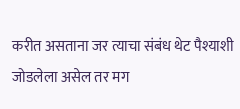करीत असताना जर त्याचा संबंध थेट पैश्याशी जोडलेला असेल तर मग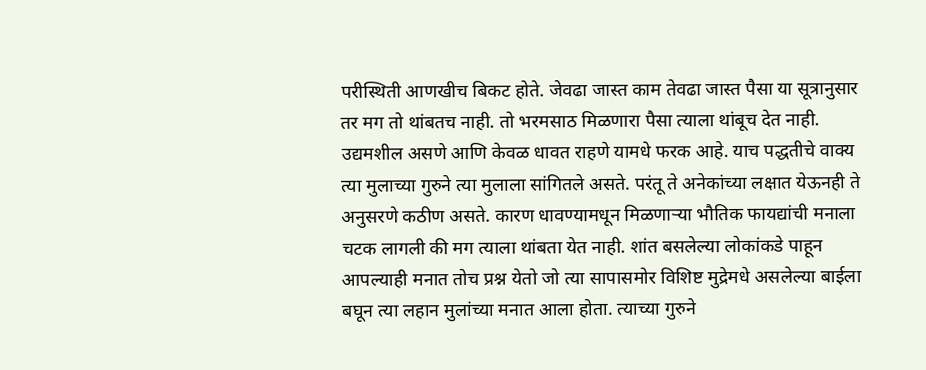परीस्थिती आणखीच बिकट होते. जेवढा जास्त काम तेवढा जास्त पैसा या सूत्रानुसार तर मग तो थांबतच नाही. तो भरमसाठ मिळणारा पैसा त्याला थांबूच देत नाही. उद्यमशील असणे आणि केवळ धावत राहणे यामधे फरक आहे. याच पद्धतीचे वाक्य त्या मुलाच्या गुरुने त्या मुलाला सांगितले असते. परंतू ते अनेकांच्या लक्षात येऊनही ते अनुसरणे कठीण असते. कारण धावण्यामधून मिळणाऱ्या भौतिक फायद्यांची मनाला चटक लागली की मग त्याला थांबता येत नाही. शांत बसलेल्या लोकांकडे पाहून आपल्याही मनात तोच प्रश्न येतो जो त्या सापासमोर विशिष्ट मुद्रेमधे असलेल्या बाईला बघून त्या लहान मुलांच्या मनात आला होता. त्याच्या गुरुने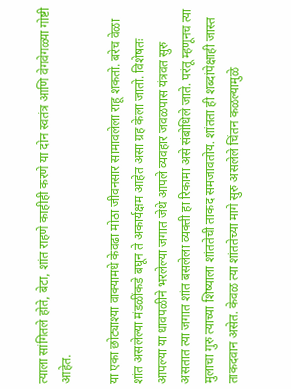त्याला सांगितले होते, बेटा, शांत राहणे काहीही करणे या दोन स्वतंत्र आणि वेगवेगळ्या गोष्टी आहेत.

या एका छोट्याश्या वाक्यामधे केवढा मोठा जीवनसार सामावलेला राहू शकतो. बरेच वेळा शांत असलेल्या मंडळींकडे बघून ते अकार्यक्षम आहेत असा ग्रह केला जातो. विशेषतः आपल्या या धावपळीने भरलेल्या जगात जेथे आपले व्यवहार जवळपास यंत्रवत सुरु असतात त्या जगात शांत बसलेला व्यक्ती हा रिकामा असे संबोधिले जाते. परंतू म्हणूनच त्या मुलाचा गुरु त्याच्या शिष्याला शांततेची ताकद समजावतोय. शांतता ही शब्दांपेक्षाही जास्त ताकदवान असेत. केवळ त्या शांततेच्या मागे सुरु असलेले चिंतन कळल्यामुळे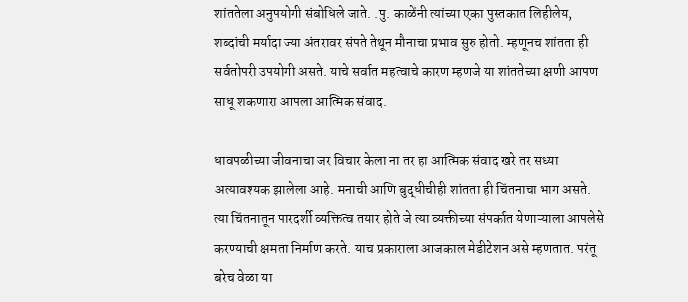शांततेला अनुपयोगी संबोधिले जाते. .पु. काळेंनी त्यांच्या एका पुस्तकात लिहीलेय, शब्दांची मर्यादा ज्या अंतरावर संपते तेथून मौनाचा प्रभाव सुरु होतो. म्हणूनच शांतता ही सर्वतोपरी उपयोगी असते. याचे सर्वात महत्वाचे कारण म्हणजे या शांततेच्या क्षणी आपण साधू शकणारा आपला आत्मिक संवाद.

धावपळीच्या जीवनाचा जर विचार केला ना तर हा आत्मिक संवाद खरे तर सध्या अत्यावश्यक झालेला आहे. मनाची आणि बुद्धीचीही शांतता ही चिंतनाचा भाग असते. त्या चिंतनातून पारदर्शी व्यक्तित्व तयार होते जे त्या व्यक्तीच्या संपर्कात येणाऱ्याला आपलेसे करण्याची क्षमता निर्माण करते. याच प्रकाराला आजकाल मेडीटेशन असे म्हणतात. परंतू बरेच वेळा या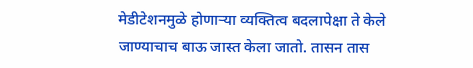मेडीटेशनमुळे होणाऱ्या व्यक्तित्व बदलापेक्षा ते केले जाण्याचाच बाऊ जास्त केला जातो. तासन तास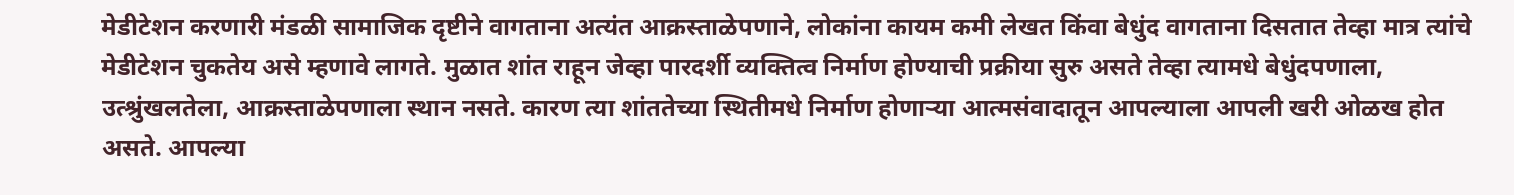मेडीटेशन करणारी मंडळी सामाजिक दृष्टीने वागताना अत्यंत आक्रस्ताळेपणाने, लोकांना कायम कमी लेखत किंवा बेधुंद वागताना दिसतात तेव्हा मात्र त्यांचे मेडीटेशन चुकतेय असे म्हणावे लागते. मुळात शांत राहून जेव्हा पारदर्शी व्यक्तित्व निर्माण होण्याची प्रक्रीया सुरु असते तेव्हा त्यामधे बेधुंदपणाला, उत्श्रुंखलतेला, आक्रस्ताळेपणाला स्थान नसते. कारण त्या शांततेच्या स्थितीमधे निर्माण होणाऱ्या आत्मसंवादातून आपल्याला आपली खरी ओळख होत असते. आपल्या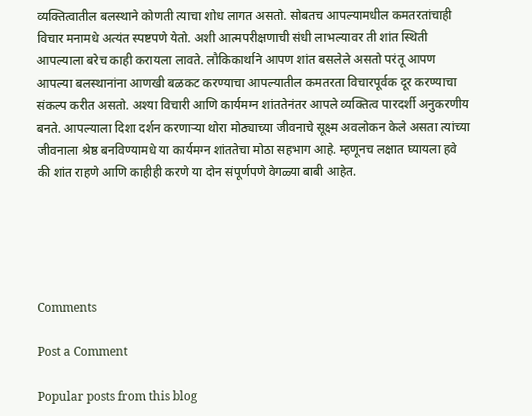व्यक्तित्वातील बलस्थाने कोणती त्याचा शोध लागत असतो. सोबतच आपल्यामधील कमतरतांचाही विचार मनामधे अत्यंत स्पष्टपणे येतो. अशी आत्मपरीक्षणाची संधी लाभल्यावर ती शांत स्थिती आपल्याला बरेच काही करायला लावते. लौकिकार्थाने आपण शांत बसलेले असतो परंतू आपण आपल्या बलस्थानांना आणखी बळकट करण्याचा आपल्यातील कमतरता विचारपूर्वक दूर करण्याचा संकल्प करीत असतो. अश्या विचारी आणि कार्यमग्न शांततेनंतर आपले व्यक्तित्व पारदर्शी अनुकरणीय बनते. आपल्याला दिशा दर्शन करणाऱ्या थोरा मोठ्याच्या जीवनाचे सूक्ष्म अवलोकन केले असता त्यांच्या जीवनाला श्रेष्ठ बनविण्यामधे या कार्यमग्न शांततेचा मोठा सहभाग आहे. म्हणूनच लक्षात घ्यायला हवे की शांत राहणे आणि काहीही करणे या दोन संपूर्णपणे वेगळ्या बाबी आहेत.





Comments

Post a Comment

Popular posts from this blog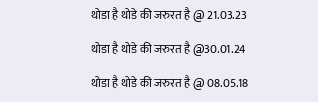थोडा है थोडे की जरुरत है @ 21.03.23

थोडा है थोडे की जरुरत है @30.01.24

थोडा है थोडे की जरुरत है @ 08.05.18